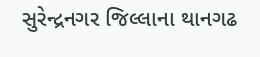સુરેન્દ્રનગર જિલ્લાના થાનગઢ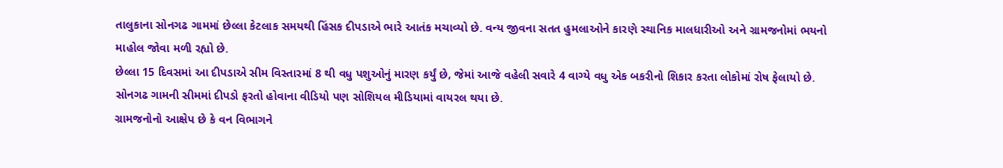તાલુકાના સોનગઢ ગામમાં છેલ્લા કેટલાક સમયથી હિંસક દીપડાએ ભારે આતંક મચાવ્યો છે. વન્ય જીવના સતત હુમલાઓને કારણે સ્થાનિક માલધારીઓ અને ગ્રામજનોમાં ભયનો માહોલ જોવા મળી રહ્યો છે.
છેલ્લા 15 દિવસમાં આ દીપડાએ સીમ વિસ્તારમાં 8 થી વધુ પશુઓનું મારણ કર્યું છે, જેમાં આજે વહેલી સવારે 4 વાગ્યે વધુ એક બકરીનો શિકાર કરતા લોકોમાં રોષ ફેલાયો છે. સોનગઢ ગામની સીમમાં દીપડો ફરતો હોવાના વીડિયો પણ સોશિયલ મીડિયામાં વાયરલ થયા છે.
ગ્રામજનોનો આક્ષેપ છે કે વન વિભાગને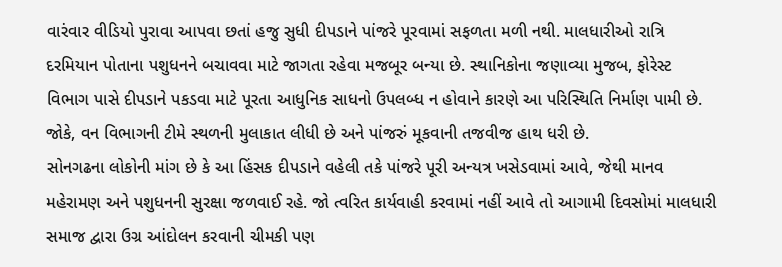વારંવાર વીડિયો પુરાવા આપવા છતાં હજુ સુધી દીપડાને પાંજરે પૂરવામાં સફળતા મળી નથી. માલધારીઓ રાત્રિ દરમિયાન પોતાના પશુધનને બચાવવા માટે જાગતા રહેવા મજબૂર બન્યા છે. સ્થાનિકોના જણાવ્યા મુજબ, ફોરેસ્ટ વિભાગ પાસે દીપડાને પકડવા માટે પૂરતા આધુનિક સાધનો ઉપલબ્ધ ન હોવાને કારણે આ પરિસ્થિતિ નિર્માણ પામી છે. જોકે, વન વિભાગની ટીમે સ્થળની મુલાકાત લીધી છે અને પાંજરું મૂકવાની તજવીજ હાથ ધરી છે.
સોનગઢના લોકોની માંગ છે કે આ હિંસક દીપડાને વહેલી તકે પાંજરે પૂરી અન્યત્ર ખસેડવામાં આવે, જેથી માનવ મહેરામણ અને પશુધનની સુરક્ષા જળવાઈ રહે. જો ત્વરિત કાર્યવાહી કરવામાં નહીં આવે તો આગામી દિવસોમાં માલધારી સમાજ દ્વારા ઉગ્ર આંદોલન કરવાની ચીમકી પણ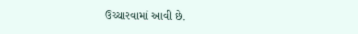ઉચ્ચારવામાં આવી છે.